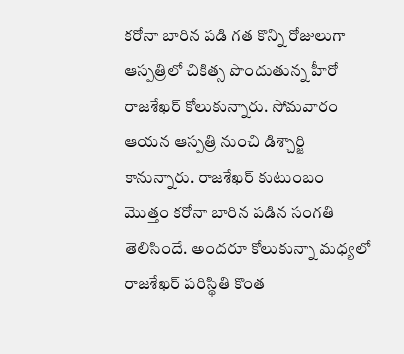కరోనా బారిన పడి గత కొన్ని రోజులుగా ఆస్పత్రిలో చికిత్స పొందుతున్న హీరో రాజశేఖర్ కోలుకున్నారు. సోమవారం ఆయన ఆస్పత్రి నుంచి డిశ్చార్జి కానున్నారు. రాజశేఖర్ కుటుంబం మొత్తం కరోనా బారిన పడిన సంగతి తెలిసిందే. అందరూ కోలుకున్నా మధ్యలో రాజశేఖర్ పరిస్థితి కొంత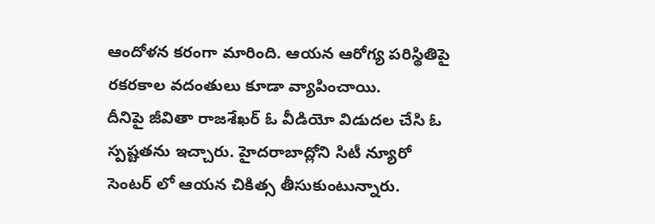ఆందోళన కరంగా మారింది. ఆయన ఆరోగ్య పరిస్థితిపై రకరకాల వదంతులు కూడా వ్యాపించాయి.
దీనిపై జీవితా రాజశేఖర్ ఓ వీడియో విడుదల చేసి ఓ స్పష్టతను ఇచ్చారు. హైదరాబాద్లోని సిటీ న్యూరో సెంటర్ లో ఆయన చికిత్స తీసుకుంటున్నారు.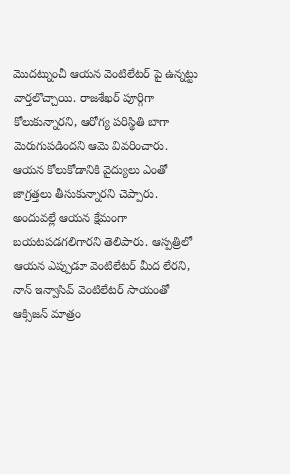మొదట్నుంచీ ఆయన వెంటిలేటర్ పై ఉన్నట్టు వార్తలొచ్చాయి. రాజశేఖర్ పూర్గిగా కోలుకున్నారని, ఆరోగ్య పరిస్థితి బాగా మెరుగుపడిందని ఆమె వివరించారు. ఆయన కోలుకోడానికి వైద్యులు ఎంతో జాగ్రత్తలు తీసుకున్నారని చెప్పారు.
అందువల్లే ఆయన క్షేమంగా బయటపడగలిగారని తెలిపారు. ఆస్పత్రిలో ఆయన ఎప్పుడూ వెంటిలేటర్ మీద లేరని, నాన్ ఇన్వాసివ్ వెంటిలేటర్ సాయంతో ఆక్సిజన్ మాత్రం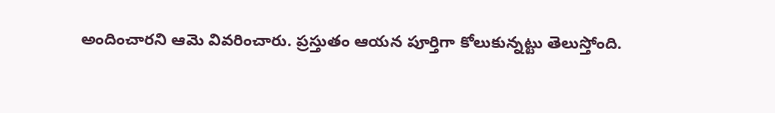అందించారని ఆమె వివరించారు. ప్రస్తుతం ఆయన పూర్తిగా కోలుకున్నట్టు తెలుస్తోంది.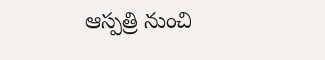ఆస్పత్రి నుంచి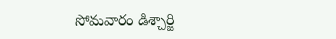సోమవారం డిశ్చార్జి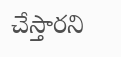చేస్తారని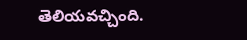తెలియవచ్చింది.